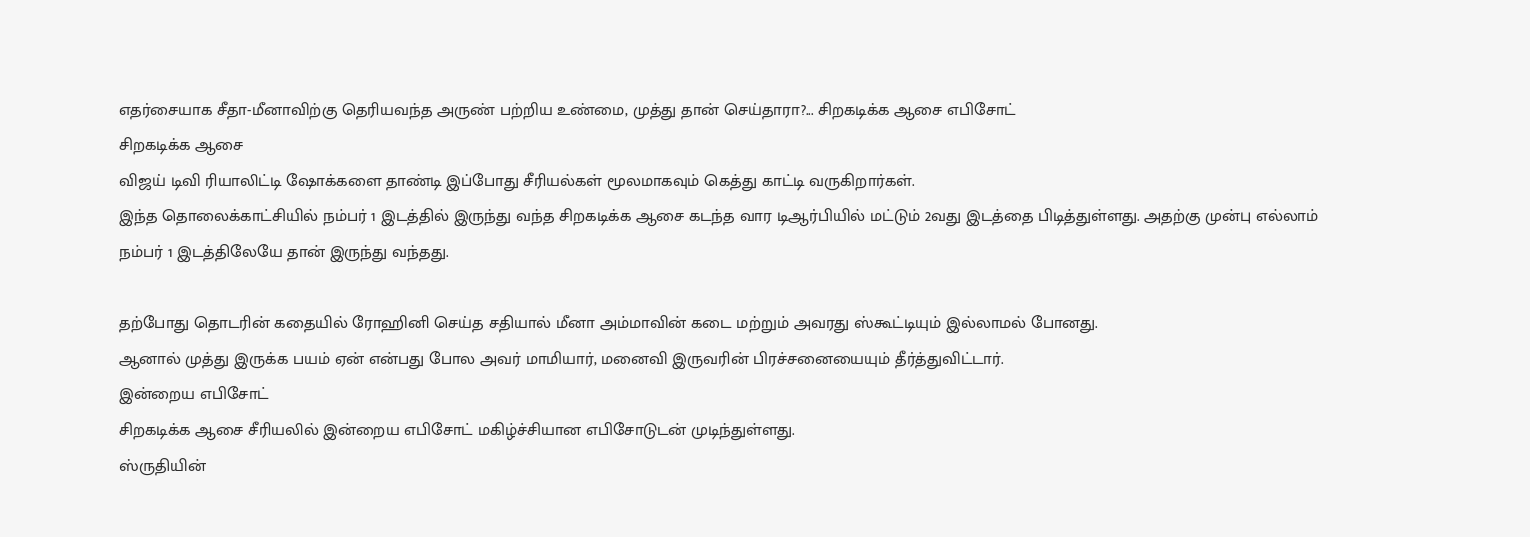எதர்சையாக சீதா-மீனாவிற்கு தெரியவந்த அருண் பற்றிய உண்மை, முத்து தான் செய்தாரா?... சிறகடிக்க ஆசை எபிசோட்
சிறகடிக்க ஆசை
விஜய் டிவி ரியாலிட்டி ஷோக்களை தாண்டி இப்போது சீரியல்கள் மூலமாகவும் கெத்து காட்டி வருகிறார்கள்.
இந்த தொலைக்காட்சியில் நம்பர் 1 இடத்தில் இருந்து வந்த சிறகடிக்க ஆசை கடந்த வார டிஆர்பியில் மட்டும் 2வது இடத்தை பிடித்துள்ளது. அதற்கு முன்பு எல்லாம் நம்பர் 1 இடத்திலேயே தான் இருந்து வந்தது.

தற்போது தொடரின் கதையில் ரோஹினி செய்த சதியால் மீனா அம்மாவின் கடை மற்றும் அவரது ஸ்கூட்டியும் இல்லாமல் போனது.
ஆனால் முத்து இருக்க பயம் ஏன் என்பது போல அவர் மாமியார், மனைவி இருவரின் பிரச்சனையையும் தீர்த்துவிட்டார்.
இன்றைய எபிசோட்
சிறகடிக்க ஆசை சீரியலில் இன்றைய எபிசோட் மகிழ்ச்சியான எபிசோடுடன் முடிந்துள்ளது.
ஸ்ருதியின்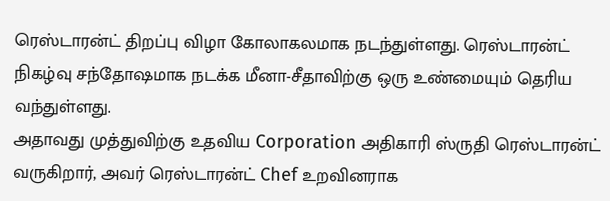ரெஸ்டாரன்ட் திறப்பு விழா கோலாகலமாக நடந்துள்ளது. ரெஸ்டாரன்ட் நிகழ்வு சந்தோஷமாக நடக்க மீனா-சீதாவிற்கு ஒரு உண்மையும் தெரிய வந்துள்ளது.
அதாவது முத்துவிற்கு உதவிய Corporation அதிகாரி ஸ்ருதி ரெஸ்டாரன்ட் வருகிறார், அவர் ரெஸ்டாரன்ட் Chef உறவினராக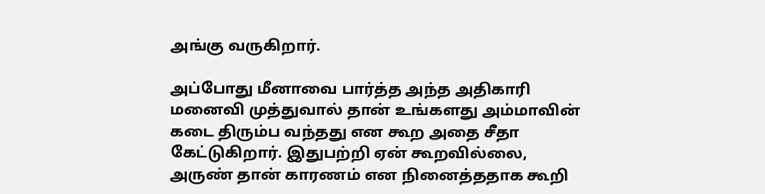அங்கு வருகிறார்.

அப்போது மீனாவை பார்த்த அந்த அதிகாரி மனைவி முத்துவால் தான் உங்களது அம்மாவின் கடை திரும்ப வந்தது என கூற அதை சீதா கேட்டுகிறார். இதுபற்றி ஏன் கூறவில்லை, அருண் தான் காரணம் என நினைத்ததாக கூறி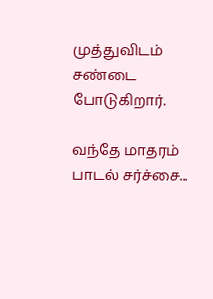முத்துவிடம் சண்டை போடுகிறார்.

வந்தே மாதரம் பாடல் சர்ச்சை...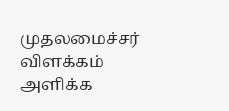முதலமைச்சர் விளக்கம் அளிக்க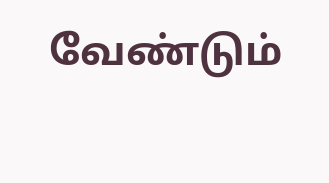வேண்டும்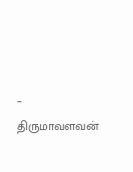– திருமாவளவன்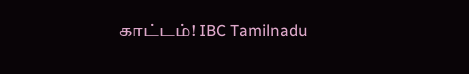காட்டம்! IBC Tamilnadu